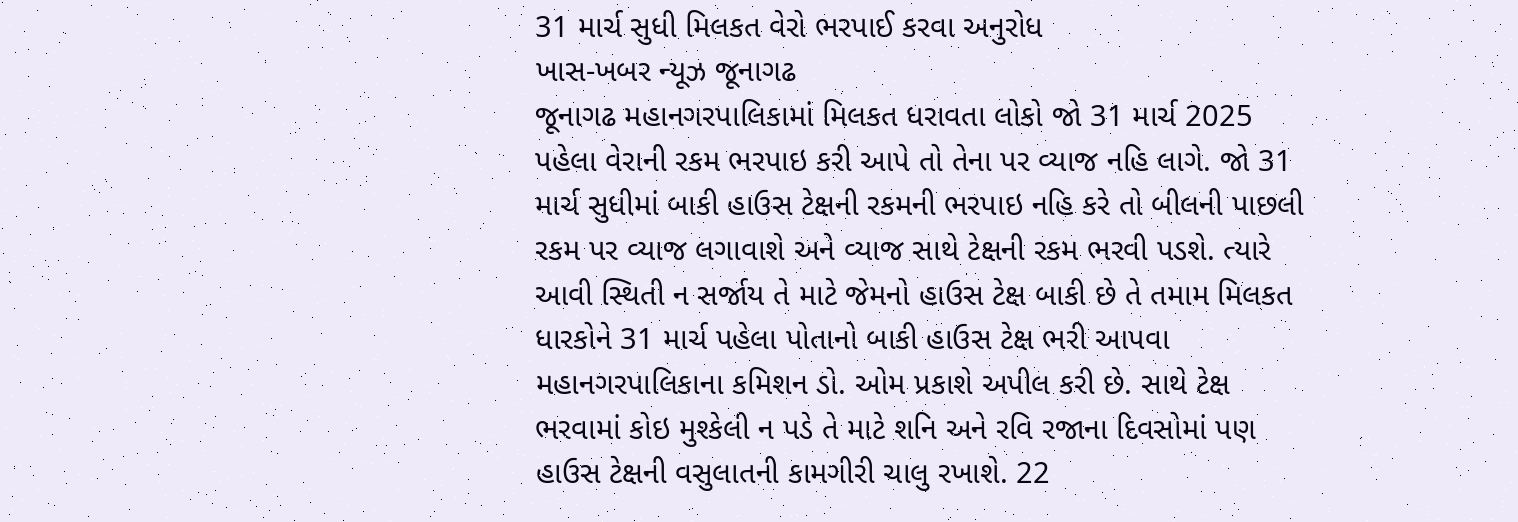31 માર્ચ સુધી મિલકત વેરો ભરપાઈ કરવા અનુરોધ
ખાસ-ખબર ન્યૂઝ જૂનાગઢ
જૂનાગઢ મહાનગરપાલિકામાં મિલકત ધરાવતા લોકો જો 31 માર્ચ 2025 પહેલા વેરાની રકમ ભરપાઇ કરી આપે તો તેના પર વ્યાજ નહિ લાગે. જો 31 માર્ચ સુધીમાં બાકી હાઉસ ટેક્ષની રકમની ભરપાઇ નહિ કરે તો બીલની પાછલી રકમ પર વ્યાજ લગાવાશે અને વ્યાજ સાથે ટેક્ષની રકમ ભરવી પડશે. ત્યારે આવી સ્થિતી ન સર્જાય તે માટે જેમનો હાઉસ ટેક્ષ બાકી છે તે તમામ મિલકત ધારકોને 31 માર્ચ પહેલા પોતાનો બાકી હાઉસ ટેક્ષ ભરી આપવા મહાનગરપાલિકાના કમિશન ડો. ઓમ પ્રકાશે અપીલ કરી છે. સાથે ટેક્ષ ભરવામાં કોઇ મુશ્કેલી ન પડે તે માટે શનિ અને રવિ રજાના દિવસોમાં પણ હાઉસ ટેક્ષની વસુલાતની કામગીરી ચાલુ રખાશે. 22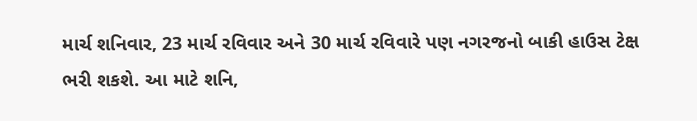માર્ચ શનિવાર, 23 માર્ચ રવિવાર અને 30 માર્ચ રવિવારે પણ નગરજનો બાકી હાઉસ ટેક્ષ ભરી શકશે. આ માટે શનિ,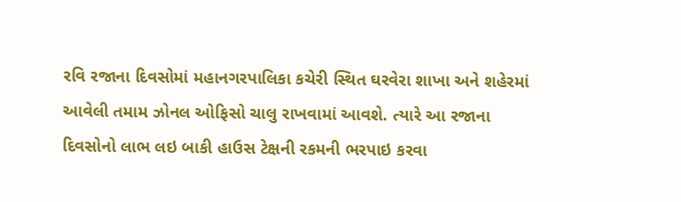રવિ રજાના દિવસોમાં મહાનગરપાલિકા કચેરી સ્થિત ઘરવેરા શાખા અને શહેરમાં આવેલી તમામ ઝોનલ ઓફિસો ચાલુ રાખવામાં આવશે. ત્યારે આ રજાના દિવસોનો લાભ લઇ બાકી હાઉસ ટેક્ષની રકમની ભરપાઇ કરવા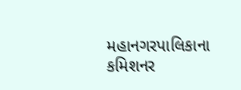મહાનગરપાલિકાના કમિશનર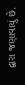દ્વારા જણાવાયું છે.